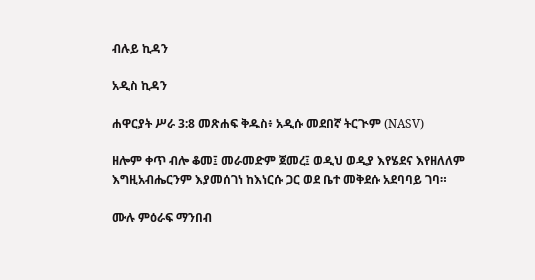ብሉይ ኪዳን

አዲስ ኪዳን

ሐዋርያት ሥራ 3:8 መጽሐፍ ቅዱስ፥ አዲሱ መደበኛ ትርጒም (NASV)

ዘሎም ቀጥ ብሎ ቆመ፤ መራመድም ጀመረ፤ ወዲህ ወዲያ እየሄደና እየዘለለም እግዚአብሔርንም እያመሰገነ ከእነርሱ ጋር ወደ ቤተ መቅደሱ አደባባይ ገባ።

ሙሉ ምዕራፍ ማንበብ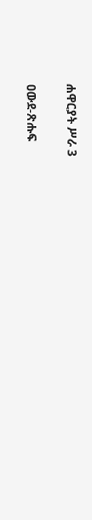ሐዋርያት ሥራ 3

ዐውደ-ጽሑፍ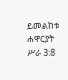ይመልከቱ ሐዋርያት ሥራ 3:8